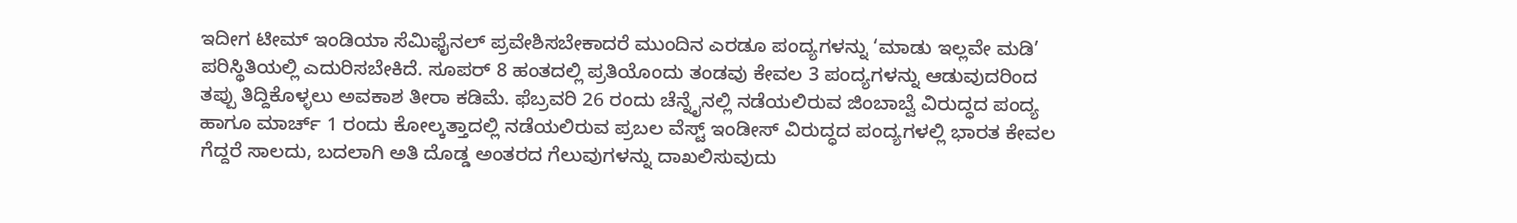ಇದೀಗ ಟೀಮ್ ಇಂಡಿಯಾ ಸೆಮಿಫೈನಲ್ ಪ್ರವೇಶಿಸಬೇಕಾದರೆ ಮುಂದಿನ ಎರಡೂ ಪಂದ್ಯಗಳನ್ನು ‘ಮಾಡು ಇಲ್ಲವೇ ಮಡಿ’ ಪರಿಸ್ಥಿತಿಯಲ್ಲಿ ಎದುರಿಸಬೇಕಿದೆ. ಸೂಪರ್ 8 ಹಂತದಲ್ಲಿ ಪ್ರತಿಯೊಂದು ತಂಡವು ಕೇವಲ 3 ಪಂದ್ಯಗಳನ್ನು ಆಡುವುದರಿಂದ ತಪ್ಪು ತಿದ್ದಿಕೊಳ್ಳಲು ಅವಕಾಶ ತೀರಾ ಕಡಿಮೆ. ಫೆಬ್ರವರಿ 26 ರಂದು ಚೆನ್ನೈನಲ್ಲಿ ನಡೆಯಲಿರುವ ಜಿಂಬಾಬ್ವೆ ವಿರುದ್ಧದ ಪಂದ್ಯ ಹಾಗೂ ಮಾರ್ಚ್ 1 ರಂದು ಕೋಲ್ಕತ್ತಾದಲ್ಲಿ ನಡೆಯಲಿರುವ ಪ್ರಬಲ ವೆಸ್ಟ್ ಇಂಡೀಸ್ ವಿರುದ್ಧದ ಪಂದ್ಯಗಳಲ್ಲಿ ಭಾರತ ಕೇವಲ ಗೆದ್ದರೆ ಸಾಲದು, ಬದಲಾಗಿ ಅತಿ ದೊಡ್ಡ ಅಂತರದ ಗೆಲುವುಗಳನ್ನು ದಾಖಲಿಸುವುದು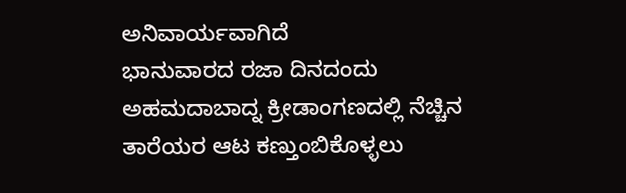ಅನಿವಾರ್ಯವಾಗಿದೆ
ಭಾನುವಾರದ ರಜಾ ದಿನದಂದು ಅಹಮದಾಬಾದ್ನ ಕ್ರೀಡಾಂಗಣದಲ್ಲಿ ನೆಚ್ಚಿನ ತಾರೆಯರ ಆಟ ಕಣ್ತುಂಬಿಕೊಳ್ಳಲು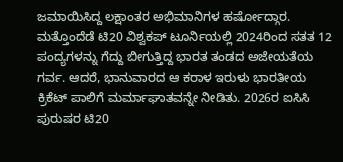ಜಮಾಯಿಸಿದ್ದ ಲಕ್ಷಾಂತರ ಅಭಿಮಾನಿಗಳ ಹರ್ಷೋದ್ಗಾರ. ಮತ್ತೊಂದೆಡೆ ಟಿ20 ವಿಶ್ವಕಪ್ ಟೂರ್ನಿಯಲ್ಲಿ 2024ರಿಂದ ಸತತ 12 ಪಂದ್ಯಗಳನ್ನು ಗೆದ್ದು ಬೀಗುತ್ತಿದ್ದ ಭಾರತ ತಂಡದ ಅಜೇಯತೆಯ ಗರ್ವ. ಆದರೆ, ಭಾನುವಾರದ ಆ ಕರಾಳ ಇರುಳು ಭಾರತೀಯ ಕ್ರಿಕೆಟ್ ಪಾಲಿಗೆ ಮರ್ಮಾಘಾತವನ್ನೇ ನೀಡಿತು. 2026ರ ಐಸಿಸಿ ಪುರುಷರ ಟಿ20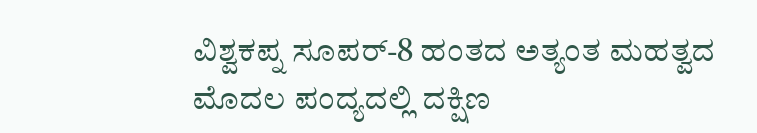ವಿಶ್ವಕಪ್ನ ಸೂಪರ್-8 ಹಂತದ ಅತ್ಯಂತ ಮಹತ್ವದ ಮೊದಲ ಪಂದ್ಯದಲ್ಲಿ ದಕ್ಷಿಣ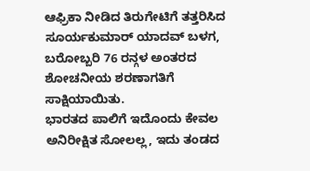ಆಫ್ರಿಕಾ ನೀಡಿದ ತಿರುಗೇಟಿಗೆ ತತ್ತರಿಸಿದ ಸೂರ್ಯಕುಮಾರ್ ಯಾದವ್ ಬಳಗ, ಬರೋಬ್ಬರಿ 76 ರನ್ಗಳ ಅಂತರದ ಶೋಚನೀಯ ಶರಣಾಗತಿಗೆ ಸಾಕ್ಷಿಯಾಯಿತು.
ಭಾರತದ ಪಾಲಿಗೆ ಇದೊಂದು ಕೇವಲ ಅನಿರೀಕ್ಷಿತ ಸೋಲಲ್ಲ, ಇದು ತಂಡದ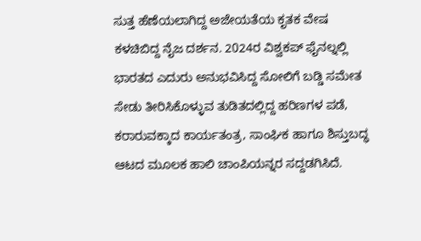ಸುತ್ತ ಹೆಣೆಯಲಾಗಿದ್ದ ಅಜೇಯತೆಯ ಕೃತಕ ವೇಷ ಕಳಚಿಬಿದ್ದ ನೈಜ ದರ್ಶನ. 2024ರ ವಿಶ್ವಕಪ್ ಫೈನಲ್ನಲ್ಲಿ ಭಾರತದ ಎದುರು ಅನುಭವಿಸಿದ್ದ ಸೋಲಿಗೆ ಬಡ್ಡಿ ಸಮೇತ ಸೇಡು ತೀರಿಸಿಕೊಳ್ಳುವ ತುಡಿತದಲ್ಲಿದ್ದ ಹರಿಣಗಳ ಪಡೆ, ಕರಾರುವಕ್ಕಾದ ಕಾರ್ಯತಂತ್ರ, ಸಾಂಘಿಕ ಹಾಗೂ ಶಿಸ್ತುಬದ್ಧ ಆಟದ ಮೂಲಕ ಹಾಲಿ ಚಾಂಪಿಯನ್ನರ ಸದ್ದಡಗಿಸಿದೆ.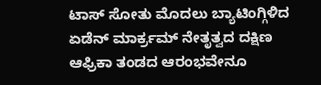ಟಾಸ್ ಸೋತು ಮೊದಲು ಬ್ಯಾಟಿಂಗ್ಗಿಳಿದ ಏಡೆನ್ ಮಾರ್ಕ್ರಮ್ ನೇತೃತ್ವದ ದಕ್ಷಿಣ ಆಫ್ರಿಕಾ ತಂಡದ ಆರಂಭವೇನೂ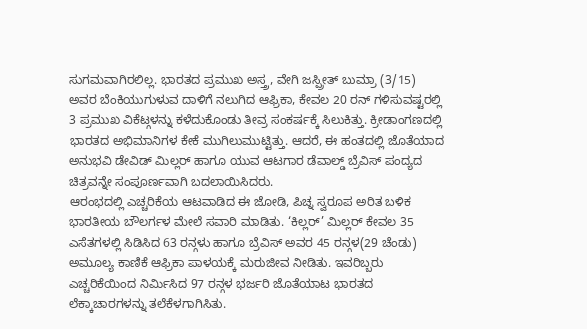ಸುಗಮವಾಗಿರಲಿಲ್ಲ. ಭಾರತದ ಪ್ರಮುಖ ಅಸ್ತ್ರ, ವೇಗಿ ಜಸ್ಪ್ರೀತ್ ಬುಮ್ರಾ (3/15) ಅವರ ಬೆಂಕಿಯುಗುಳುವ ದಾಳಿಗೆ ನಲುಗಿದ ಆಫ್ರಿಕಾ, ಕೇವಲ 20 ರನ್ ಗಳಿಸುವಷ್ಟರಲ್ಲಿ 3 ಪ್ರಮುಖ ವಿಕೆಟ್ಗಳನ್ನು ಕಳೆದುಕೊಂಡು ತೀವ್ರ ಸಂಕರ್ಷಕ್ಕೆ ಸಿಲುಕಿತ್ತು. ಕ್ರೀಡಾಂಗಣದಲ್ಲಿ ಭಾರತದ ಅಭಿಮಾನಿಗಳ ಕೇಕೆ ಮುಗಿಲುಮುಟ್ಟಿತ್ತು. ಆದರೆ, ಈ ಹಂತದಲ್ಲಿ ಜೊತೆಯಾದ ಅನುಭವಿ ಡೇವಿಡ್ ಮಿಲ್ಲರ್ ಹಾಗೂ ಯುವ ಆಟಗಾರ ಡೆವಾಲ್ಡ್ ಬ್ರೆವಿಸ್ ಪಂದ್ಯದ ಚಿತ್ರವನ್ನೇ ಸಂಪೂರ್ಣವಾಗಿ ಬದಲಾಯಿಸಿದರು.
ಆರಂಭದಲ್ಲಿ ಎಚ್ಚರಿಕೆಯ ಆಟವಾಡಿದ ಈ ಜೋಡಿ, ಪಿಚ್ನ ಸ್ವರೂಪ ಅರಿತ ಬಳಿಕ ಭಾರತೀಯ ಬೌಲರ್ಗಳ ಮೇಲೆ ಸವಾರಿ ಮಾಡಿತು. ‘ಕಿಲ್ಲರ್’ ಮಿಲ್ಲರ್ ಕೇವಲ 35 ಎಸೆತಗಳಲ್ಲಿ ಸಿಡಿಸಿದ 63 ರನ್ಗಳು ಹಾಗೂ ಬ್ರೆವಿಸ್ ಅವರ 45 ರನ್ಗಳ(29 ಚೆಂಡು) ಅಮೂಲ್ಯ ಕಾಣಿಕೆ ಆಫ್ರಿಕಾ ಪಾಳಯಕ್ಕೆ ಮರುಜೀವ ನೀಡಿತು. ಇವರಿಬ್ಬರು ಎಚ್ಚರಿಕೆಯಿಂದ ನಿರ್ಮಿಸಿದ 97 ರನ್ಗಳ ಭರ್ಜರಿ ಜೊತೆಯಾಟ ಭಾರತದ ಲೆಕ್ಕಾಚಾರಗಳನ್ನು ತಲೆಕೆಳಗಾಗಿಸಿತು.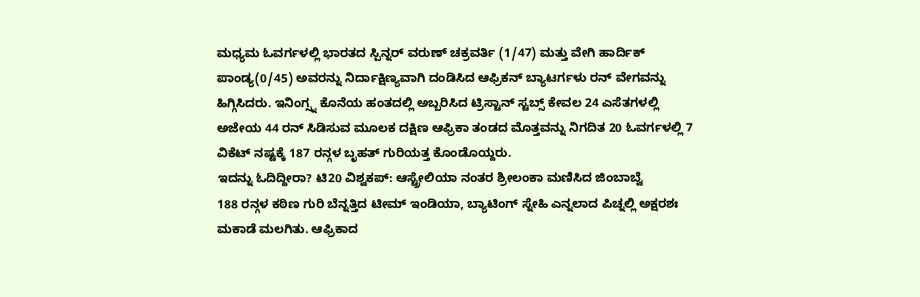ಮಧ್ಯಮ ಓವರ್ಗಳಲ್ಲಿ ಭಾರತದ ಸ್ಪಿನ್ನರ್ ವರುಣ್ ಚಕ್ರವರ್ತಿ (1/47) ಮತ್ತು ವೇಗಿ ಹಾರ್ದಿಕ್ ಪಾಂಡ್ಯ(0/45) ಅವರನ್ನು ನಿರ್ದಾಕ್ಷಿಣ್ಯವಾಗಿ ದಂಡಿಸಿದ ಆಫ್ರಿಕನ್ ಬ್ಯಾಟರ್ಗಳು ರನ್ ವೇಗವನ್ನು ಹಿಗ್ಗಿಸಿದರು. ಇನಿಂಗ್ಸ್ನ ಕೊನೆಯ ಹಂತದಲ್ಲಿ ಅಬ್ಬರಿಸಿದ ಟ್ರಿಸ್ಟಾನ್ ಸ್ಟಬ್ಸ್ ಕೇವಲ 24 ಎಸೆತಗಳಲ್ಲಿ ಅಜೇಯ 44 ರನ್ ಸಿಡಿಸುವ ಮೂಲಕ ದಕ್ಷಿಣ ಆಫ್ರಿಕಾ ತಂಡದ ಮೊತ್ತವನ್ನು ನಿಗದಿತ 20 ಓವರ್ಗಳಲ್ಲಿ 7 ವಿಕೆಟ್ ನಷ್ಟಕ್ಕೆ 187 ರನ್ಗಳ ಬೃಹತ್ ಗುರಿಯತ್ತ ಕೊಂಡೊಯ್ದರು.
ಇದನ್ನು ಓದಿದ್ದೀರಾ? ಟಿ20 ವಿಶ್ವಕಪ್: ಆಸ್ಟ್ರೇಲಿಯಾ ನಂತರ ಶ್ರೀಲಂಕಾ ಮಣಿಸಿದ ಜಿಂಬಾಬ್ವೆ
188 ರನ್ಗಳ ಕಠಿಣ ಗುರಿ ಬೆನ್ನತ್ತಿದ ಟೀಮ್ ಇಂಡಿಯಾ, ಬ್ಯಾಟಿಂಗ್ ಸ್ನೇಹಿ ಎನ್ನಲಾದ ಪಿಚ್ನಲ್ಲಿ ಅಕ್ಷರಶಃ ಮಕಾಡೆ ಮಲಗಿತು. ಆಫ್ರಿಕಾದ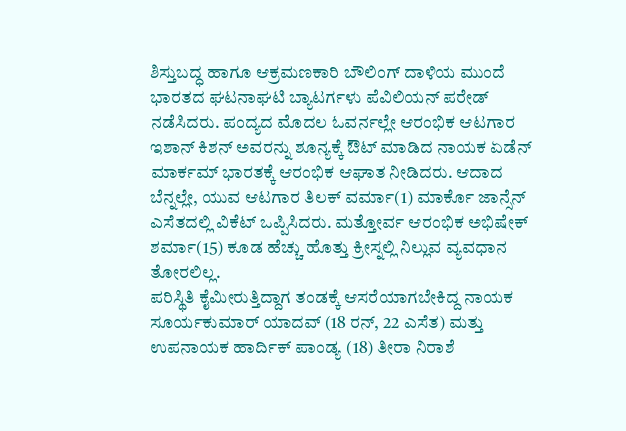ಶಿಸ್ತುಬದ್ಧ ಹಾಗೂ ಆಕ್ರಮಣಕಾರಿ ಬೌಲಿಂಗ್ ದಾಳಿಯ ಮುಂದೆ ಭಾರತದ ಘಟನಾಘಟಿ ಬ್ಯಾಟರ್ಗಳು ಪೆವಿಲಿಯನ್ ಪರೇಡ್ ನಡೆಸಿದರು. ಪಂದ್ಯದ ಮೊದಲ ಓವರ್ನಲ್ಲೇ ಆರಂಭಿಕ ಆಟಗಾರ ಇಶಾನ್ ಕಿಶನ್ ಅವರನ್ನು ಶೂನ್ಯಕ್ಕೆ ಔಟ್ ಮಾಡಿದ ನಾಯಕ ಏಡೆನ್ ಮಾರ್ಕಮ್ ಭಾರತಕ್ಕೆ ಆರಂಭಿಕ ಆಘಾತ ನೀಡಿದರು. ಆದಾದ ಬೆನ್ನಲ್ಲೇ, ಯುವ ಆಟಗಾರ ತಿಲಕ್ ವರ್ಮಾ(1) ಮಾರ್ಕೊ ಜಾನ್ಸೆನ್ ಎಸೆತದಲ್ಲಿ ವಿಕೆಟ್ ಒಪ್ಪಿಸಿದರು. ಮತ್ತೋರ್ವ ಆರಂಭಿಕ ಅಭಿಷೇಕ್ ಶರ್ಮಾ(15) ಕೂಡ ಹೆಚ್ಚು ಹೊತ್ತು ಕ್ರೀಸ್ನಲ್ಲಿ ನಿಲ್ಲುವ ವ್ಯವಧಾನ ತೋರಲಿಲ್ಲ.
ಪರಿಸ್ಥಿತಿ ಕೈಮೀರುತ್ತಿದ್ದಾಗ ತಂಡಕ್ಕೆ ಆಸರೆಯಾಗಬೇಕಿದ್ದ ನಾಯಕ ಸೂರ್ಯಕುಮಾರ್ ಯಾದವ್ (18 ರನ್, 22 ಎಸೆತ) ಮತ್ತು ಉಪನಾಯಕ ಹಾರ್ದಿಕ್ ಪಾಂಡ್ಯ (18) ತೀರಾ ನಿರಾಶೆ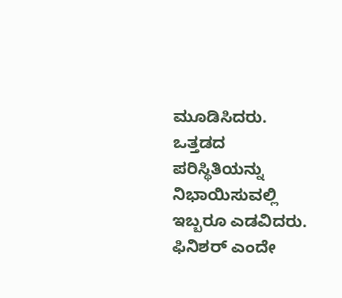ಮೂಡಿಸಿದರು. ಒತ್ತಡದ ಪರಿಸ್ಥಿತಿಯನ್ನು ನಿಭಾಯಿಸುವಲ್ಲಿ ಇಬ್ಬರೂ ಎಡವಿದರು. ಫಿನಿಶರ್ ಎಂದೇ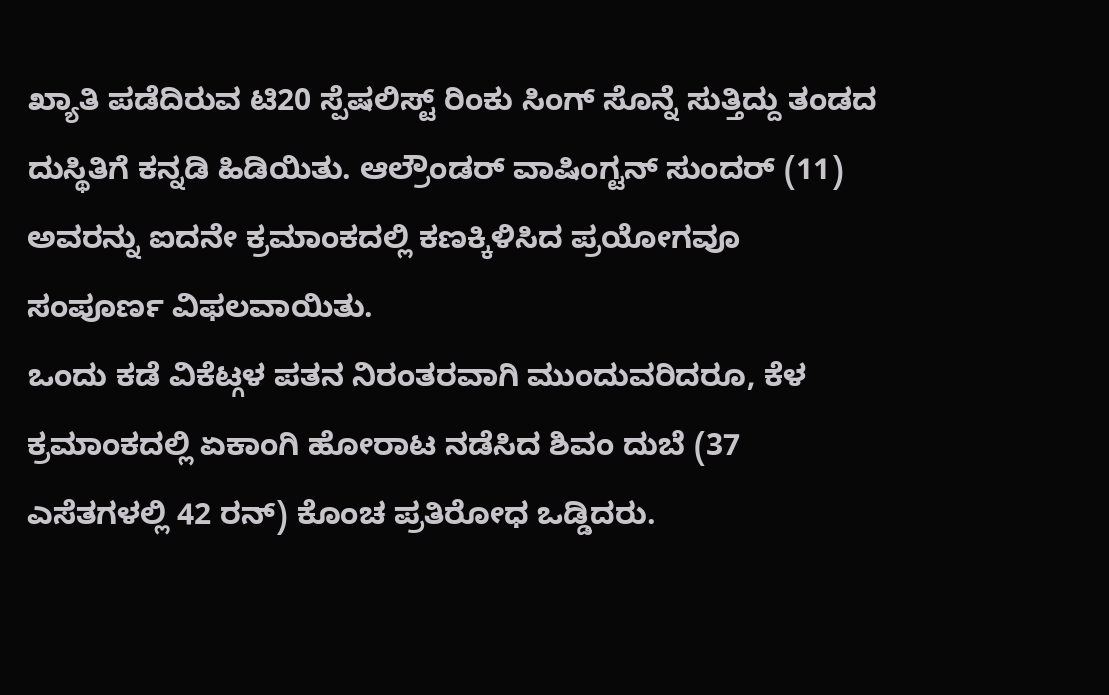ಖ್ಯಾತಿ ಪಡೆದಿರುವ ಟಿ20 ಸ್ಪೆಷಲಿಸ್ಟ್ ರಿಂಕು ಸಿಂಗ್ ಸೊನ್ನೆ ಸುತ್ತಿದ್ದು ತಂಡದ ದುಸ್ಥಿತಿಗೆ ಕನ್ನಡಿ ಹಿಡಿಯಿತು. ಆಲ್ರೌಂಡರ್ ವಾಷಿಂಗ್ಟನ್ ಸುಂದರ್ (11) ಅವರನ್ನು ಐದನೇ ಕ್ರಮಾಂಕದಲ್ಲಿ ಕಣಕ್ಕಿಳಿಸಿದ ಪ್ರಯೋಗವೂ ಸಂಪೂರ್ಣ ವಿಫಲವಾಯಿತು.
ಒಂದು ಕಡೆ ವಿಕೆಟ್ಗಳ ಪತನ ನಿರಂತರವಾಗಿ ಮುಂದುವರಿದರೂ, ಕೆಳ ಕ್ರಮಾಂಕದಲ್ಲಿ ಏಕಾಂಗಿ ಹೋರಾಟ ನಡೆಸಿದ ಶಿವಂ ದುಬೆ (37 ಎಸೆತಗಳಲ್ಲಿ 42 ರನ್) ಕೊಂಚ ಪ್ರತಿರೋಧ ಒಡ್ಡಿದರು.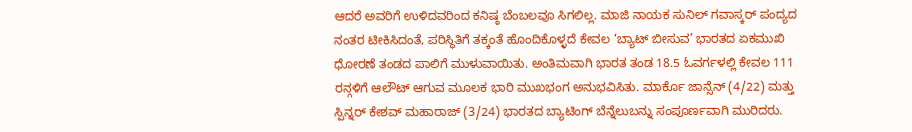ಆದರೆ ಅವರಿಗೆ ಉಳಿದವರಿಂದ ಕನಿಷ್ಠ ಬೆಂಬಲವೂ ಸಿಗಲಿಲ್ಲ. ಮಾಜಿ ನಾಯಕ ಸುನಿಲ್ ಗವಾಸ್ಕರ್ ಪಂದ್ಯದ ನಂತರ ಟೀಕಿಸಿದಂತೆ, ಪರಿಸ್ಥಿತಿಗೆ ತಕ್ಕಂತೆ ಹೊಂದಿಕೊಳ್ಳದೆ ಕೇವಲ ‘ಬ್ಯಾಟ್ ಬೀಸುವ’ ಭಾರತದ ಏಕಮುಖಿ ಧೋರಣೆ ತಂಡದ ಪಾಲಿಗೆ ಮುಳುವಾಯಿತು. ಅಂತಿಮವಾಗಿ ಭಾರತ ತಂಡ 18.5 ಓವರ್ಗಳಲ್ಲಿ ಕೇವಲ 111 ರನ್ಗಳಿಗೆ ಆಲೌಟ್ ಆಗುವ ಮೂಲಕ ಭಾರಿ ಮುಖಭಂಗ ಅನುಭವಿಸಿತು. ಮಾರ್ಕೊ ಜಾನ್ಸೆನ್ (4/22) ಮತ್ತು ಸ್ಪಿನ್ನರ್ ಕೇಶವ್ ಮಹಾರಾಜ್ (3/24) ಭಾರತದ ಬ್ಯಾಟಿಂಗ್ ಬೆನ್ನೆಲುಬನ್ನು ಸಂಪೂರ್ಣವಾಗಿ ಮುರಿದರು.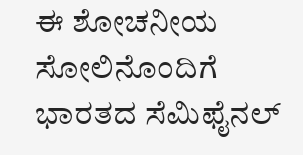ಈ ಶೋಚನೀಯ ಸೋಲಿನೊಂದಿಗೆ ಭಾರತದ ಸೆಮಿಫೈನಲ್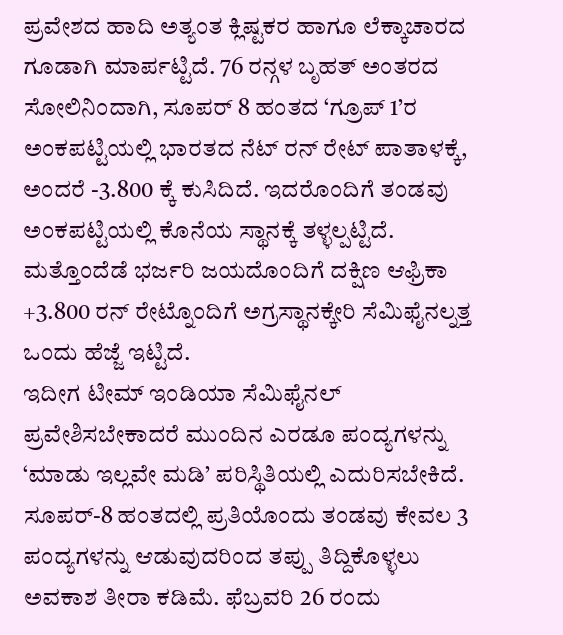ಪ್ರವೇಶದ ಹಾದಿ ಅತ್ಯಂತ ಕ್ಲಿಷ್ಟಕರ ಹಾಗೂ ಲೆಕ್ಕಾಚಾರದ ಗೂಡಾಗಿ ಮಾರ್ಪಟ್ಟಿದೆ. 76 ರನ್ಗಳ ಬೃಹತ್ ಅಂತರದ ಸೋಲಿನಿಂದಾಗಿ, ಸೂಪರ್ 8 ಹಂತದ ‘ಗ್ರೂಪ್ 1’ರ ಅಂಕಪಟ್ಟಿಯಲ್ಲಿ ಭಾರತದ ನೆಟ್ ರನ್ ರೇಟ್ ಪಾತಾಳಕ್ಕೆ, ಅಂದರೆ -3.800 ಕ್ಕೆ ಕುಸಿದಿದೆ. ಇದರೊಂದಿಗೆ ತಂಡವು ಅಂಕಪಟ್ಟಿಯಲ್ಲಿ ಕೊನೆಯ ಸ್ಥಾನಕ್ಕೆ ತಳ್ಳಲ್ಪಟ್ಟಿದೆ. ಮತ್ತೊಂದೆಡೆ ಭರ್ಜರಿ ಜಯದೊಂದಿಗೆ ದಕ್ಷಿಣ ಆಫ್ರಿಕಾ +3.800 ರನ್ ರೇಟ್ನೊಂದಿಗೆ ಅಗ್ರಸ್ಥಾನಕ್ಕೇರಿ ಸೆಮಿಫೈನಲ್ನತ್ತ ಒಂದು ಹೆಜ್ಜೆ ಇಟ್ಟಿದೆ.
ಇದೀಗ ಟೀಮ್ ಇಂಡಿಯಾ ಸೆಮಿಫೈನಲ್ ಪ್ರವೇಶಿಸಬೇಕಾದರೆ ಮುಂದಿನ ಎರಡೂ ಪಂದ್ಯಗಳನ್ನು ‘ಮಾಡು ಇಲ್ಲವೇ ಮಡಿ’ ಪರಿಸ್ಥಿತಿಯಲ್ಲಿ ಎದುರಿಸಬೇಕಿದೆ. ಸೂಪರ್-8 ಹಂತದಲ್ಲಿ ಪ್ರತಿಯೊಂದು ತಂಡವು ಕೇವಲ 3 ಪಂದ್ಯಗಳನ್ನು ಆಡುವುದರಿಂದ ತಪ್ಪು ತಿದ್ದಿಕೊಳ್ಳಲು ಅವಕಾಶ ತೀರಾ ಕಡಿಮೆ. ಫೆಬ್ರವರಿ 26 ರಂದು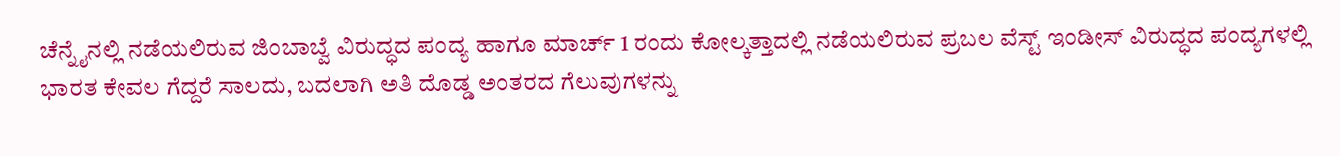ಚೆನ್ನೈನಲ್ಲಿ ನಡೆಯಲಿರುವ ಜಿಂಬಾಬ್ವೆ ವಿರುದ್ಧದ ಪಂದ್ಯ ಹಾಗೂ ಮಾರ್ಚ್ 1 ರಂದು ಕೋಲ್ಕತ್ತಾದಲ್ಲಿ ನಡೆಯಲಿರುವ ಪ್ರಬಲ ವೆಸ್ಟ್ ಇಂಡೀಸ್ ವಿರುದ್ಧದ ಪಂದ್ಯಗಳಲ್ಲಿ ಭಾರತ ಕೇವಲ ಗೆದ್ದರೆ ಸಾಲದು, ಬದಲಾಗಿ ಅತಿ ದೊಡ್ಡ ಅಂತರದ ಗೆಲುವುಗಳನ್ನು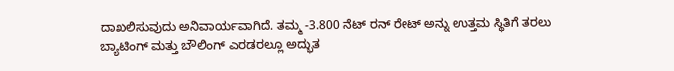ದಾಖಲಿಸುವುದು ಅನಿವಾರ್ಯವಾಗಿದೆ. ತಮ್ಮ -3.800 ನೆಟ್ ರನ್ ರೇಟ್ ಅನ್ನು ಉತ್ತಮ ಸ್ಥಿತಿಗೆ ತರಲು ಬ್ಯಾಟಿಂಗ್ ಮತ್ತು ಬೌಲಿಂಗ್ ಎರಡರಲ್ಲೂ ಅದ್ಭುತ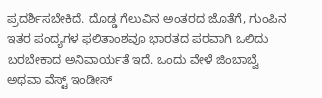ಪ್ರದರ್ಶಿಸಬೇಕಿದೆ. ದೊಡ್ಡ ಗೆಲುವಿನ ಅಂತರದ ಜೊತೆಗೆ, ಗುಂಪಿನ ಇತರ ಪಂದ್ಯಗಳ ಫಲಿತಾಂಶವೂ ಭಾರತದ ಪರವಾಗಿ ಒಲಿದು ಬರಬೇಕಾದ ಅನಿವಾರ್ಯತೆ ಇದೆ. ಒಂದು ವೇಳೆ ಜಿಂಬಾಬ್ವೆ ಅಥವಾ ವೆಸ್ಟ್ ಇಂಡೀಸ್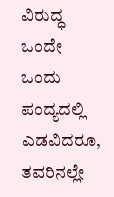ವಿರುದ್ಧ ಒಂದೇ ಒಂದು ಪಂದ್ಯದಲ್ಲಿ ಎಡವಿದರೂ, ತವರಿನಲ್ಲೇ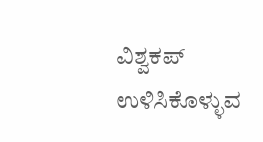ವಿಶ್ವಕಪ್ ಉಳಿಸಿಕೊಳ್ಳುವ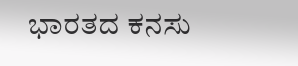ಭಾರತದ ಕನಸು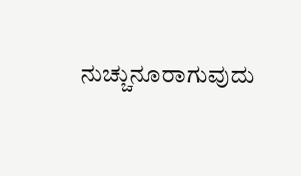ನುಚ್ಚುನೂರಾಗುವುದು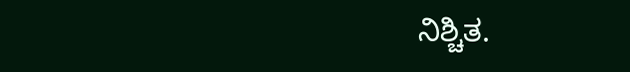ನಿಶ್ಚಿತ.